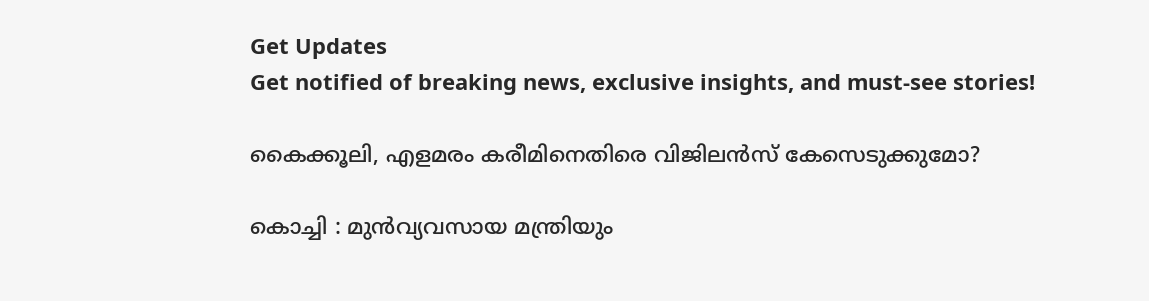Get Updates
Get notified of breaking news, exclusive insights, and must-see stories!

കൈക്കൂലി, എളമരം കരീമിനെതിരെ വിജിലന്‍സ് കേസെടുക്കുമോ?

കൊച്ചി : മുന്‍വ്യവസായ മന്ത്രിയും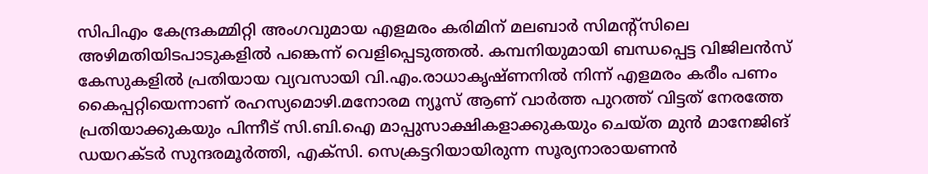സിപിഎം കേന്ദ്രകമ്മിറ്റി അംഗവുമായ എളമരം കരിമിന് മലബാര്‍ സിമന്റ്‌സിലെ അഴിമതിയിടപാടുകളില്‍ പങ്കെന്ന് വെളിപ്പെടുത്തല്‍. കമ്പനിയുമായി ബന്ധപ്പെട്ട വിജിലന്‍സ് കേസുകളില്‍ പ്രതിയായ വ്യവസായി വി.എം.രാധാകൃഷ്ണനില്‍ നിന്ന് എളമരം കരീം പണം കൈപ്പറ്റിയെന്നാണ് രഹസ്യമൊഴി.മനോരമ ന്യൂസ് ആണ് വാര്‍ത്ത പുറത്ത് വിട്ടത് നേരത്തേ പ്രതിയാക്കുകയും പിന്നീട് സി.ബി.ഐ മാപ്പുസാക്ഷികളാക്കുകയും ചെയ്ത മുന്‍ മാനേജിങ് ഡയറക്ടര്‍ സുന്ദരമൂര്‍ത്തി, എക്‌സി. സെക്രട്ടറിയായിരുന്ന സൂര്യനാരായണന്‍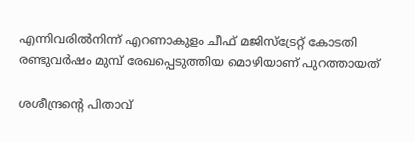എന്നിവരില്‍നിന്ന് എറണാകുളം ചീഫ് മജിസ്‌ട്രേറ്റ് കോടതി രണ്ടുവര്‍ഷം മുമ്പ് രേഖപ്പെടുത്തിയ മൊഴിയാണ് പുറത്തായത്

ശശീന്ദ്രന്റെ പിതാവ്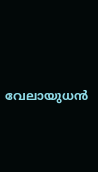വേലായുധന്‍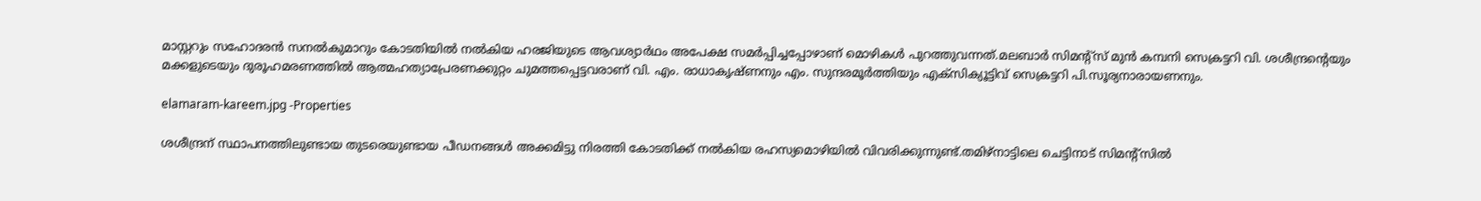മാസ്റ്ററും സഹോദരന്‍ സനല്‍കുമാറും കോടതിയില്‍ നല്‍കിയ ഹരജിയുടെ ആവശ്യാര്‍ഥം അപേക്ഷ സമര്‍പ്പിച്ചപ്പോഴാണ് മൊഴികള്‍ പുറത്തുവന്നത്.മലബാര്‍ സിമന്റ്‌സ് മുന്‍ കമ്പനി സെക്രട്ടറി വി. ശശീന്ദ്രന്റെയും മക്കളുടെയും ദുരൂഹമരണത്തില്‍ ആത്മഹത്യാപ്രേരണക്കുറ്റം ചുമത്തപ്പെട്ടവരാണ് വി. എം. രാധാകൃഷ്ണനും എം. സുന്ദരമൂര്‍ത്തിയും എക്‌സിക്യൂട്ടിവ് സെക്രട്ടറി പി.സൂര്യനാരായണനും.

elamaram-kareem.jpg -Properties

ശശീന്ദ്രന് സ്ഥാപനത്തിലുണ്ടായ തുടരെയുണ്ടായ പീഡനങ്ങള്‍ അക്കമിട്ടു നിരത്തി കോടതിക്ക് നല്‍കിയ രഹസ്യമൊഴിയില്‍ വിവരിക്കുന്നുണ്ട്.തമിഴ്‌നാട്ടിലെ ചെട്ടിനാട് സിമന്റ്‌സില്‍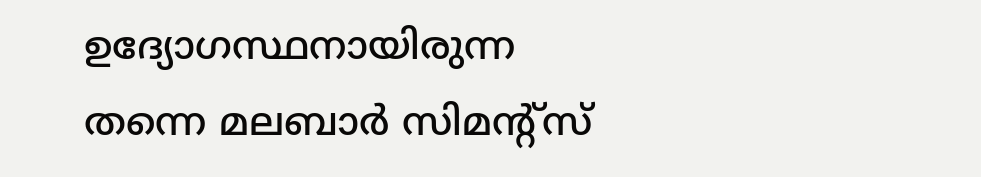ഉദ്യോഗസ്ഥനായിരുന്ന തന്നെ മലബാര്‍ സിമന്റ്‌സ്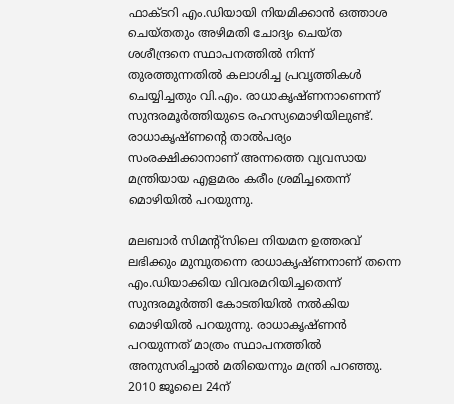ഫാക്ടറി എം.ഡിയായി നിയമിക്കാന്‍ ഒത്താശ ചെയ്തതും അഴിമതി ചോദ്യം ചെയ്ത ശശീന്ദ്രനെ സ്ഥാപനത്തില്‍ നിന്ന് തുരത്തുന്നതില്‍ കലാശിച്ച പ്രവൃത്തികള്‍ ചെയ്യിച്ചതും വി.എം. രാധാകൃഷ്ണനാണെന്ന് സുന്ദരമൂര്‍ത്തിയുടെ രഹസ്യമൊഴിയിലുണ്ട്. രാധാകൃഷ്ണന്റെ താല്‍പര്യം സംരക്ഷിക്കാനാണ് അന്നത്തെ വ്യവസായ മന്ത്രിയായ എളമരം കരീം ശ്രമിച്ചതെന്ന് മൊഴിയില്‍ പറയുന്നു.

മലബാര്‍ സിമന്റ്‌സിലെ നിയമന ഉത്തരവ് ലഭിക്കും മുമ്പുതന്നെ രാധാകൃഷ്ണനാണ് തന്നെ എം.ഡിയാക്കിയ വിവരമറിയിച്ചതെന്ന് സുന്ദരമൂര്‍ത്തി കോടതിയില്‍ നല്‍കിയ മൊഴിയില്‍ പറയുന്നു. രാധാകൃഷ്ണന്‍ പറയുന്നത് മാത്രം സ്ഥാപനത്തില്‍ അനുസരിച്ചാല്‍ മതിയെന്നും മന്ത്രി പറഞ്ഞു. 2010 ജൂലൈ 24ന്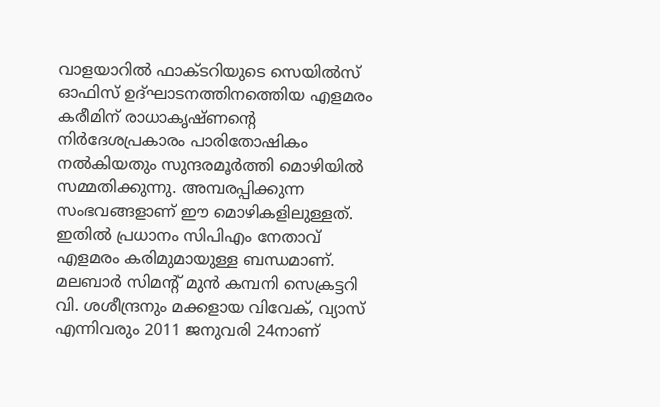വാളയാറില്‍ ഫാക്ടറിയുടെ സെയില്‍സ് ഓഫിസ് ഉദ്ഘാടനത്തിനത്തെിയ എളമരം കരീമിന് രാധാകൃഷ്ണന്റെ നിര്‍ദേശപ്രകാരം പാരിതോഷികം നല്‍കിയതും സുന്ദരമൂര്‍ത്തി മൊഴിയില്‍ സമ്മതിക്കുന്നു. അമ്പരപ്പിക്കുന്ന സംഭവങ്ങളാണ് ഈ മൊഴികളിലുള്ളത്. ഇതില്‍ പ്രധാനം സിപിഎം നേതാവ് എളമരം കരിമുമായുള്ള ബന്ധമാണ്. മലബാര്‍ സിമന്റ് മുന്‍ കമ്പനി സെക്രട്ടറി വി. ശശീന്ദ്രനും മക്കളായ വിവേക്, വ്യാസ് എന്നിവരും 2011 ജനുവരി 24നാണ്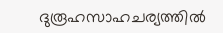ദുരൂഹസാഹചര്യത്തില്‍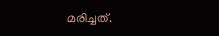മരിച്ചത്.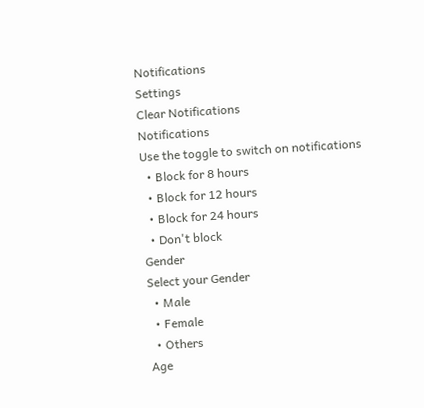Notifications
Settings
Clear Notifications
Notifications
Use the toggle to switch on notifications
  • Block for 8 hours
  • Block for 12 hours
  • Block for 24 hours
  • Don't block
Gender
Select your Gender
  • Male
  • Female
  • Others
Age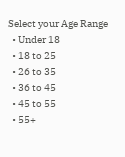Select your Age Range
  • Under 18
  • 18 to 25
  • 26 to 35
  • 36 to 45
  • 45 to 55
  • 55+